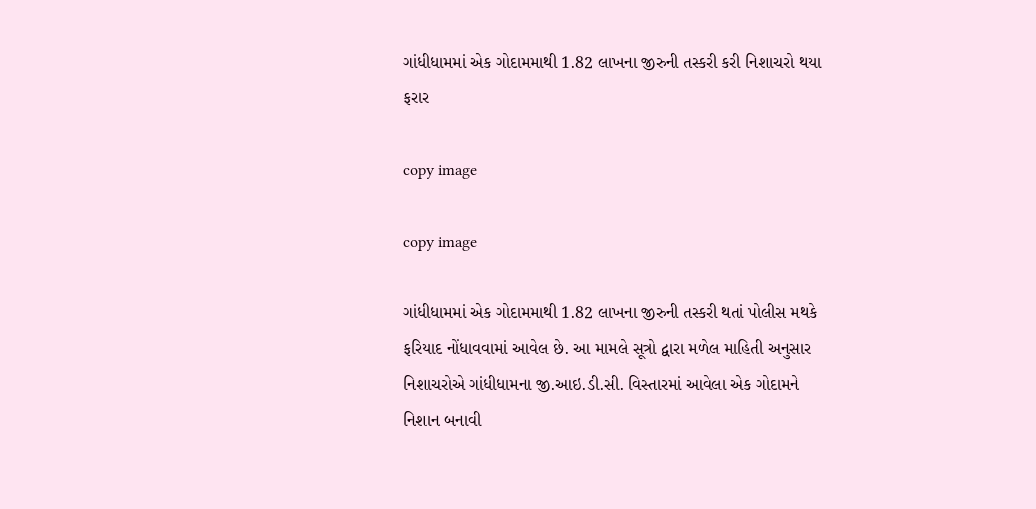ગાંધીધામમાં એક ગોદામમાથી 1.82 લાખના જીરુની તસ્કરી કરી નિશાચરો થયા ફરાર

copy image

copy image

ગાંધીધામમાં એક ગોદામમાથી 1.82 લાખના જીરુની તસ્કરી થતાં પોલીસ મથકે ફરિયાદ નોંધાવવામાં આવેલ છે. આ મામલે સૂત્રો દ્વારા મળેલ માહિતી અનુસાર નિશાચરોએ ગાંધીધામના જી.આઇ.ડી.સી. વિસ્તારમાં આવેલા એક ગોદામને નિશાન બનાવી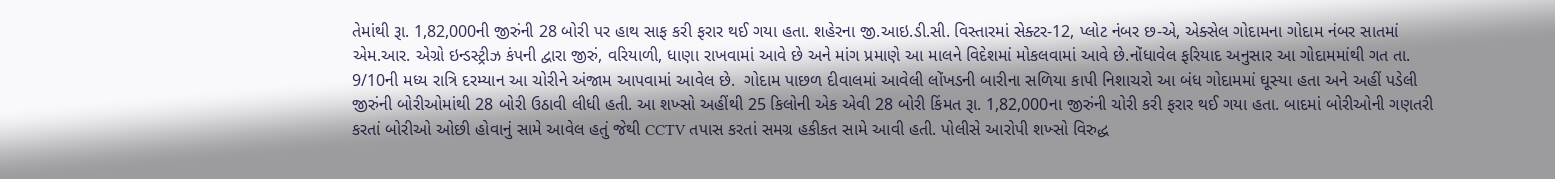તેમાંથી રૂા. 1,82,000ની જીરુંની 28 બોરી પર હાથ સાફ કરી ફરાર થઈ ગયા હતા. શહેરના જી.આઇ.ડી.સી. વિસ્તારમાં સેક્ટર-12, પ્લોટ નંબર છ-એ, એક્સેલ ગોદામના ગોદામ નંબર સાતમાં એમ.આર. એગ્રો ઇન્ડસ્ટ્રીઝ કંપની દ્વારા જીરું, વરિયાળી, ધાણા રાખવામાં આવે છે અને માંગ પ્રમાણે આ માલને વિદેશમાં મોકલવામાં આવે છે.નોંધાવેલ ફરિયાદ અનુસાર આ ગોદામમાંથી ગત તા. 9/10ની મધ્ય રાત્રિ દરમ્યાન આ ચોરીને અંજામ આપવામાં આવેલ છે.  ગોદામ પાછળ દીવાલમાં આવેલી લોંખડની બારીના સળિયા કાપી નિશાચરો આ બંધ ગોદામમાં ઘૂસ્યા હતા અને અહીં પડેલી જીરુંની બોરીઓમાંથી 28 બોરી ઉઠાવી લીધી હતી. આ શખ્સો અહીંથી 25 કિલોની એક એવી 28 બોરી કિંમત રૂા. 1,82,000ના જીરુંની ચોરી કરી ફરાર થઈ ગયા હતા. બાદમાં બોરીઓની ગણતરી કરતાં બોરીઓ ઓછી હોવાનું સામે આવેલ હતું જેથી CCTV તપાસ કરતાં સમગ્ર હકીકત સામે આવી હતી. પોલીસે આરોપી શખ્સો વિરુદ્ધ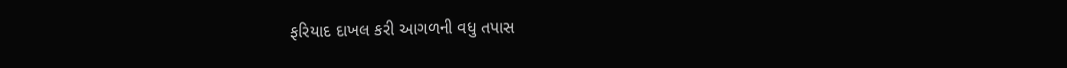ફરિયાદ દાખલ કરી આગળની વધુ તપાસ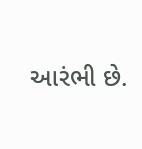આરંભી છે.